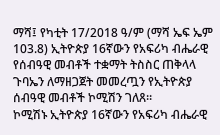ማሻ፤ የካቲት 17/2018 ዓ/ም (ማሻ ኤፍ ኤም 103.8) ኢትዮጵያ 16ኛውን የአፍሪካ ብሔራዊ የሰብዓዊ መብቶች ተቋማት ትስስር ጠቅላላ ጉባኤን ለማዘጋጀት መመረጧን የኢትዮጵያ ሰብዓዊ መብቶች ኮሚሽን ገለጸ።
ኮሚሽኑ ኢትዮጵያ 16ኛውን የአፍሪካ ብሔራዊ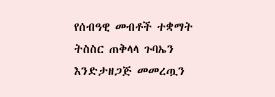የሰብዓዊ መብቶች ተቋማት ትስስር ጠቅላላ ጉባኤን እንድታዘጋጅ መመረጧን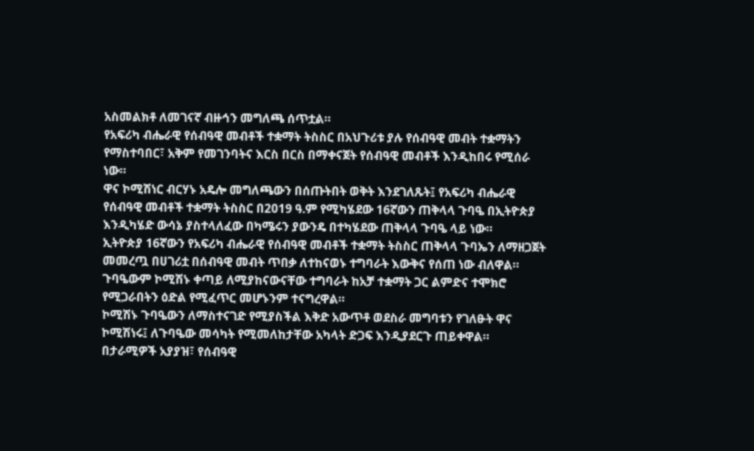አስመልክቶ ለመገናኛ ብዙኅን መግለጫ ሰጥቷል።
የአፍሪካ ብሔራዊ የሰብዓዊ መብቶች ተቋማት ትስስር በአህጉሪቱ ያሉ የሰብዓዊ መብት ተቋማትን የማስተባበር፣ አቅም የመገንባትና እርስ በርስ በማቀናጀት የሰብዓዊ መብቶች እንዲከበሩ የሚሰራ ነው።
ዋና ኮሚሽነር ብርሃኑ አዴሎ መግለጫውን በሰጡትበት ወቅት እንደገለጹት፤ የአፍሪካ ብሔራዊ የሰብዓዊ መብቶች ተቋማት ትስስር በ2019 ዓ.ም የሚካሄደው 16ኛውን ጠቅላላ ጉባዔ በኢትዮጵያ እንዲካሄድ ውሳኔ ያስተላለፈው በካሜሩን ያውንዴ በተካሄደው ጠቅላላ ጉባዔ ላይ ነው።
ኢትዮጵያ 16ኛውን የአፍሪካ ብሔራዊ የሰብዓዊ መብቶች ተቋማት ትስስር ጠቅላላ ጉባኤን ለማዘጋጀት መመረጧ በሀገሪቷ በሰብዓዊ መብት ጥበቃ ለተከናወኑ ተግባራት እውቅና የሰጠ ነው ብለዋል።
ጉባዔውም ኮሚሽኑ ቀጣይ ለሚያከናውናቸው ተግባራት ከአቻ ተቋማት ጋር ልምድና ተሞክሮ የሚጋራበትን ዕድል የሚፈጥር መሆኑንም ተናግረዋል።
ኮሚሽኑ ጉባዔውን ለማስተናገድ የሚያስችል እቅድ አውጥቶ ወደስራ መግባቱን የገለፁት ዋና ኮሚሽነሩ፤ ለጉባዔው መሳካት የሚመለከታቸው አካላት ድጋፍ እንዲያደርጉ ጠይቀዋል።
በታራሚዎች አያያዝ፣ የሰብዓዊ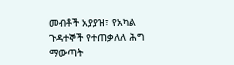መብቶች አያያዝ፣ የአካል ጉዳተኞች የተጠቃለለ ሕግ ማውጣት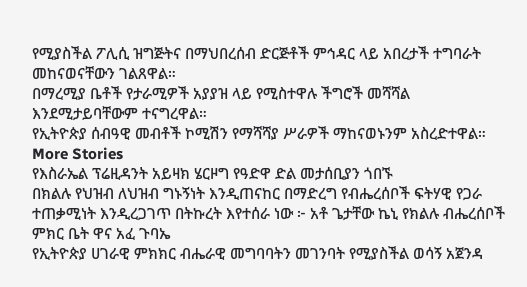የሚያስችል ፖሊሲ ዝግጅትና በማህበረሰብ ድርጅቶች ምኅዳር ላይ አበረታች ተግባራት መከናወናቸውን ገልጸዋል።
በማረሚያ ቤቶች የታራሚዎች አያያዝ ላይ የሚስተዋሉ ችግሮች መሻሻል እንደሚታይባቸውም ተናግረዋል።
የኢትዮጵያ ሰብዓዊ መብቶች ኮሚሽን የማሻሻያ ሥራዎች ማከናወኑንም አስረድተዋል።
More Stories
የእስራኤል ፕሬዚዳንት አይዛክ ሄርዞግ የዓድዋ ድል መታሰቢያን ጎበኙ
በክልሉ የህዝብ ለህዝብ ግኑኝነት እንዲጠናከር በማድረግ የብሔረሰቦች ፍትሃዊ የጋራ ተጠቃሚነት እንዲረጋገጥ በትኩረት እየተሰራ ነው ፦ አቶ ጌታቸው ኬኒ የክልሉ ብሔረሰቦች ምክር ቤት ዋና አፈ ጉባኤ
የኢትዮጵያ ሀገራዊ ምክክር ብሔራዊ መግባባትን መገንባት የሚያስችል ወሳኝ አጀንዳ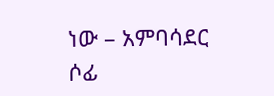ነው – አምባሳደር ሶፊ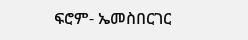ፍሮም- ኤመስበርገር